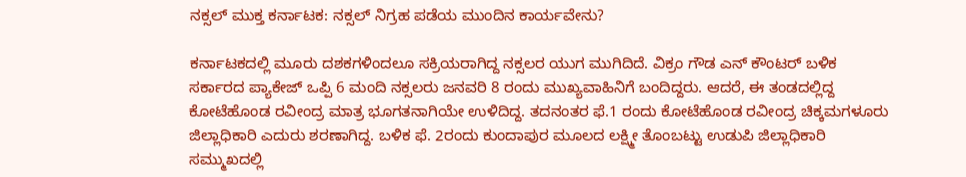ನಕ್ಸಲ್ ಮುಕ್ತ ಕರ್ನಾಟಕ: ನಕ್ಸಲ್ ನಿಗ್ರಹ ಪಡೆಯ ಮುಂದಿನ ಕಾರ್ಯವೇನು?

ಕರ್ನಾಟಕದಲ್ಲಿ ಮೂರು ದಶಕಗಳಿಂದಲೂ ಸಕ್ರಿಯರಾಗಿದ್ದ ನಕ್ಸಲರ ಯುಗ ಮುಗಿದಿದೆ. ವಿಕ್ರಂ ಗೌಡ ಎನ್ ಕೌಂಟರ್ ಬಳಿಕ ಸರ್ಕಾರದ ಪ್ಯಾಕೇಜ್ ಒಪ್ಪಿ 6 ಮಂದಿ ನಕ್ಸಲರು ಜನವರಿ 8 ರಂದು ಮುಖ್ಯವಾಹಿನಿಗೆ ಬಂದಿದ್ದರು. ಆದರೆ, ಈ ತಂಡದಲ್ಲಿದ್ದ ಕೋಟೆಹೊಂಡ ರವೀಂದ್ರ ಮಾತ್ರ ಭೂಗತನಾಗಿಯೇ ಉಳಿದಿದ್ದ. ತದನಂತರ ಫೆ.1 ರಂದು ಕೋಟೆಹೊಂಡ ರವೀಂದ್ರ ಚಿಕ್ಕಮಗಳೂರು ಜಿಲ್ಲಾಧಿಕಾರಿ ಎದುರು ಶರಣಾಗಿದ್ದ. ಬಳಿಕ ಫೆ. 2ರಂದು ಕುಂದಾಪುರ ಮೂಲದ ಲಕ್ಷ್ಮೀ ತೊಂಬಟ್ಟು ಉಡುಪಿ ಜಿಲ್ಲಾಧಿಕಾರಿ ಸಮ್ಮುಖದಲ್ಲಿ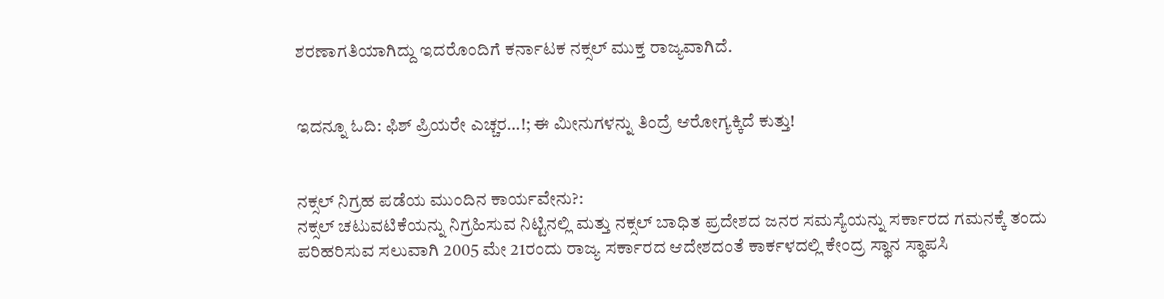ಶರಣಾಗತಿಯಾಗಿದ್ದು ಇದರೊಂದಿಗೆ ಕರ್ನಾಟಕ ನಕ್ಸಲ್ ಮುಕ್ತ ರಾಜ್ಯವಾಗಿದೆ.


ಇದನ್ನೂ ಓದಿ: ಫಿಶ್ ಪ್ರಿಯರೇ ಎಚ್ಚರ…!; ಈ ಮೀನುಗಳನ್ನು ತಿಂದ್ರೆ ಆರೋಗ್ಯಕ್ಕಿದೆ ಕುತ್ತು!


ನಕ್ಸಲ್ ನಿಗ್ರಹ ಪಡೆಯ ಮುಂದಿನ ಕಾರ್ಯವೇನು?:
ನಕ್ಸಲ್ ಚಟುವಟಿಕೆಯನ್ನು ನಿಗ್ರಹಿಸುವ ನಿಟ್ಟಿನಲ್ಲಿ ಮತ್ತು ನಕ್ಸಲ್ ಬಾಧಿತ ಪ್ರದೇಶದ ಜನರ ಸಮಸ್ಯೆಯನ್ನು ಸರ್ಕಾರದ ಗಮನಕ್ಕೆ ತಂದು ಪರಿಹರಿಸುವ ಸಲುವಾಗಿ 2005 ಮೇ 21ರಂದು ರಾಜ್ಯ ಸರ್ಕಾರದ ಆದೇಶದಂತೆ ಕಾರ್ಕಳದಲ್ಲಿ ಕೇಂದ್ರ ಸ್ಥಾನ ಸ್ಥಾಪಸಿ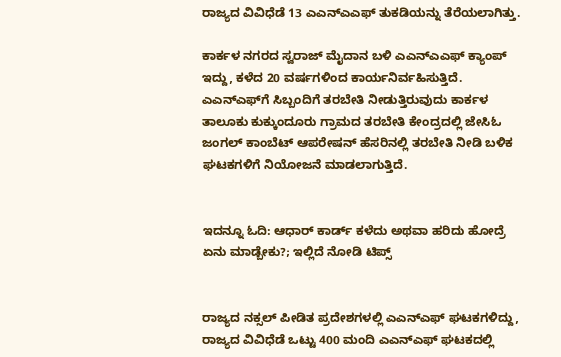ರಾಜ್ಯದ ವಿವಿಧೆಡೆ 13 ಎಎನ್ಎಎಫ್ ತುಕಡಿಯನ್ನು ತೆರೆಯಲಾಗಿತ್ತು.

ಕಾರ್ಕಳ ನಗರದ ಸ್ವರಾಜ್ ಮೈದಾನ ಬಳಿ ಎಎನ್ಎಎಫ್ ಕ್ಯಾಂಪ್ ಇದ್ದು, ಕಳೆದ 20 ವರ್ಷಗಳಿಂದ ಕಾರ್ಯನಿರ್ವಹಿಸುತ್ತಿದೆ. ಎಎನ್‌ಎಫ್‌ಗೆ ಸಿಬ್ಬಂದಿಗೆ ತರಬೇತಿ ನೀಡುತ್ತಿರುವುದು ಕಾರ್ಕಳ ತಾಲೂಕು ಕುಕ್ಕುಂದೂರು ಗ್ರಾಮದ ತರಬೇತಿ ಕೇಂದ್ರದಲ್ಲಿ ಜೇಸಿಓ ಜಂಗಲ್ ಕಾಂಬೆಟ್ ಆಪರೇಷನ್ ಹೆಸರಿನಲ್ಲಿ ತರಬೇತಿ ನೀಡಿ ಬಳಿಕ ಘಟಕಗಳಿಗೆ ನಿಯೋಜನೆ ಮಾಡಲಾಗುತ್ತಿದೆ.


ಇದನ್ನೂ ಓದಿ: ಆಧಾರ್ ಕಾರ್ಡ್ ಕಳೆದು ಅಥವಾ ಹರಿದು ಹೋದ್ರೆ ಏನು ಮಾಡ್ಬೇಕು?; ಇಲ್ಲಿದೆ ನೋಡಿ ಟಿಪ್ಸ್


ರಾಜ್ಯದ ನಕ್ಸಲ್ ಪೀಡಿತ ಪ್ರದೇಶಗಳಲ್ಲಿ ಎಎನ್‌ಎಫ್ ಘಟಕಗಳಿದ್ದು, ರಾಜ್ಯದ ವಿವಿಧೆಡೆ ಒಟ್ಟು 400 ಮಂದಿ ಎಎನ್‌ಎಫ್ ಘಟಕದಲ್ಲಿ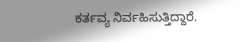ಕರ್ತವ್ಯ ನಿರ್ವಹಿಸುತ್ತಿದ್ದಾರೆ.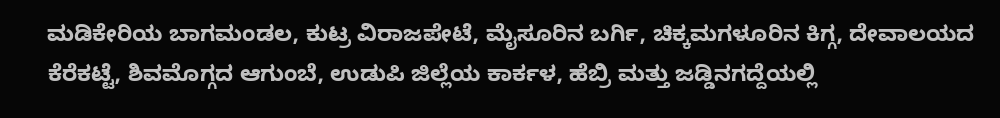ಮಡಿಕೇರಿಯ ಬಾಗಮಂಡಲ, ಕುಟ್ರ ವಿರಾಜಪೇಟೆ, ಮೈಸೂರಿನ ಬರ್ಗಿ, ಚಿಕ್ಕಮಗಳೂರಿನ ಕಿಗ್ಗ, ದೇವಾಲಯದ ಕೆರೆಕಟ್ಟೆ, ಶಿವಮೊಗ್ಗದ ಆಗುಂಬೆ, ಉಡುಪಿ ಜಿಲ್ಲೆಯ ಕಾರ್ಕಳ, ಹೆಬ್ರಿ ಮತ್ತು ಜಡ್ಡಿನಗದ್ದೆಯಲ್ಲಿ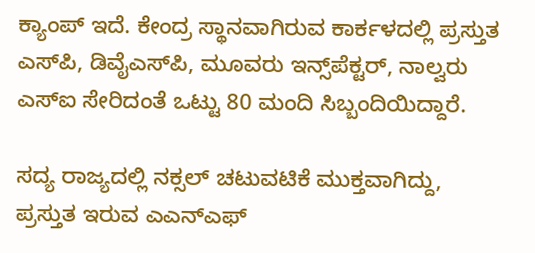ಕ್ಯಾಂಪ್ ಇದೆ. ಕೇಂದ್ರ ಸ್ಥಾನವಾಗಿರುವ ಕಾರ್ಕಳದಲ್ಲಿ ಪ್ರಸ್ತುತ ಎಸ್‌ಪಿ, ಡಿವೈಎಸ್‌ಪಿ, ಮೂವರು ಇನ್ಸ್‌ಪೆಕ್ಟರ್, ನಾಲ್ವರು ಎಸ್‌ಐ ಸೇರಿದಂತೆ ಒಟ್ಟು 80 ಮಂದಿ ಸಿಬ್ಬಂದಿಯಿದ್ದಾರೆ.

ಸದ್ಯ ರಾಜ್ಯದಲ್ಲಿ ನಕ್ಸಲ್ ಚಟುವಟಿಕೆ ಮುಕ್ತವಾಗಿದ್ದು, ಪ್ರಸ್ತುತ ಇರುವ ಎಎನ್‌ಎಫ್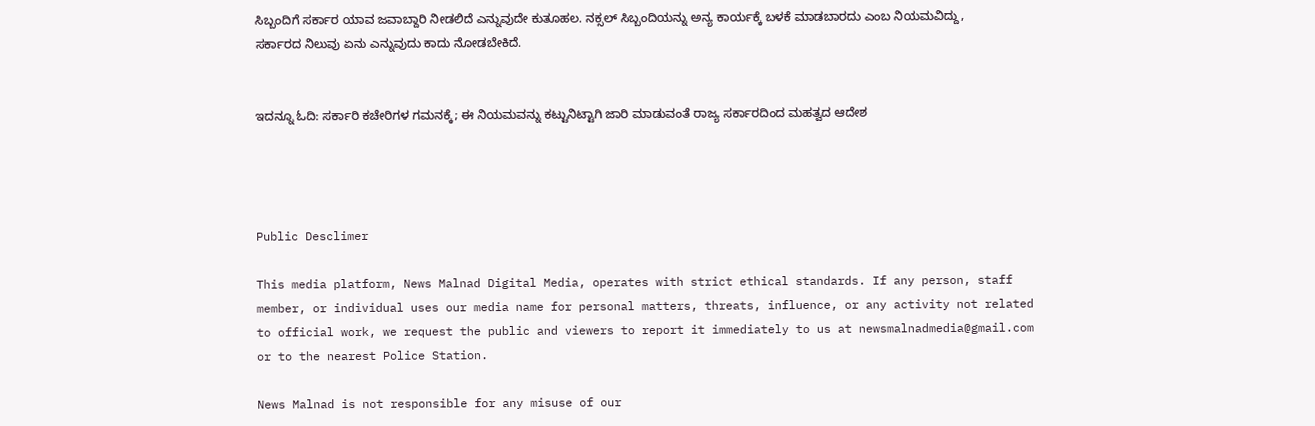ಸಿಬ್ಬಂದಿಗೆ ಸರ್ಕಾರ ಯಾವ ಜವಾಬ್ದಾರಿ ನೀಡಲಿದೆ ಎನ್ನುವುದೇ ಕುತೂಹಲ. ನಕ್ಸಲ್ ಸಿಬ್ಬಂದಿಯನ್ನು ಅನ್ಯ ಕಾರ್ಯಕ್ಕೆ ಬಳಕೆ ಮಾಡಬಾರದು ಎಂಬ ನಿಯಮವಿದ್ದು, ಸರ್ಕಾರದ ನಿಲುವು ಏನು ಎನ್ನುವುದು ಕಾದು ನೋಡಬೇಕಿದೆ.


ಇದನ್ನೂ ಓದಿ: ಸರ್ಕಾರಿ ಕಚೇರಿಗಳ ಗಮನಕ್ಕೆ; ಈ ನಿಯಮವನ್ನು ಕಟ್ಟುನಿಟ್ಟಾಗಿ ಜಾರಿ ಮಾಡುವಂತೆ ರಾಜ್ಯ ಸರ್ಕಾರದಿಂದ ಮಹತ್ವದ ಆದೇಶ




Public Desclimer

This media platform, News Malnad Digital Media, operates with strict ethical standards. If any person, staff member, or individual uses our media name for personal matters, threats, influence, or any activity not related to official work, we request the public and viewers to report it immediately to us at newsmalnadmedia@gmail.com or to the nearest Police Station.

News Malnad is not responsible for any misuse of our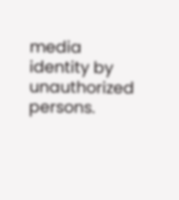media identity by unauthorized persons.